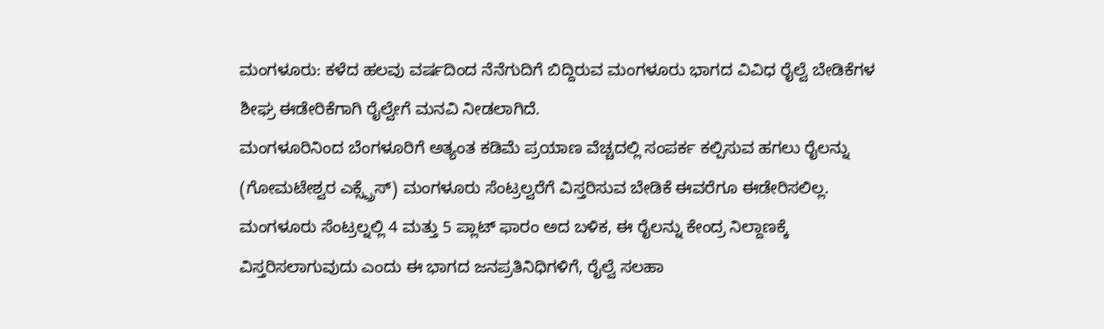ಮಂಗಳೂರು: ಕಳೆದ ಹಲವು ವರ್ಷದಿಂದ ನೆನೆಗುದಿಗೆ ಬಿದ್ದಿರುವ ಮಂಗಳೂರು ಭಾಗದ ವಿವಿಧ ರೈಲ್ವೆ ಬೇಡಿಕೆಗಳ ಶೀಘ್ರ ಈಡೇರಿಕೆಗಾಗಿ ರೈಲ್ವೇಗೆ ಮನವಿ ನೀಡಲಾಗಿದೆ.
ಮಂಗಳೂರಿನಿಂದ ಬೆಂಗಳೂರಿಗೆ ಅತ್ಯಂತ ಕಡಿಮೆ ಪ್ರಯಾಣ ವೆಚ್ಚದಲ್ಲಿ ಸಂಪರ್ಕ ಕಲ್ಪಿಸುವ ಹಗಲು ರೈಲನ್ನು (ಗೋಮಟೇಶ್ವರ ಎಕ್ಸ್ಪ್ರೆಸ್) ಮಂಗಳೂರು ಸೆಂಟ್ರಲ್ವರೆಗೆ ವಿಸ್ತರಿಸುವ ಬೇಡಿಕೆ ಈವರೆಗೂ ಈಡೇರಿಸಲಿಲ್ಲ. ಮಂಗಳೂರು ಸೆಂಟ್ರಲ್ನಲ್ಲಿ 4 ಮತ್ತು 5 ಪ್ಲಾಟ್ ಫಾರಂ ಅದ ಬಳಿಕ, ಈ ರೈಲನ್ನು ಕೇಂದ್ರ ನಿಲ್ದಾಣಕ್ಕೆ ವಿಸ್ತರಿಸಲಾಗುವುದು ಎಂದು ಈ ಭಾಗದ ಜನಪ್ರತಿನಿಧಿಗಳಿಗೆ, ರೈಲ್ವೆ ಸಲಹಾ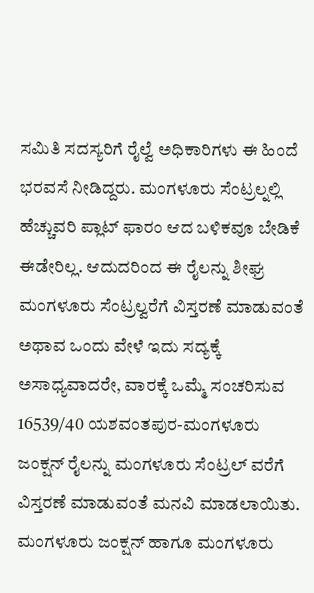ಸಮಿತಿ ಸದಸ್ಯರಿಗೆ ರೈಲ್ವೆ ಅಧಿಕಾರಿಗಳು ಈ ಹಿಂದೆ ಭರವಸೆ ನೀಡಿದ್ದರು. ಮಂಗಳೂರು ಸೆಂಟ್ರಲ್ನಲ್ಲಿ ಹೆಚ್ಚುವರಿ ಪ್ಲಾಟ್ ಫಾರಂ ಆದ ಬಳಿಕವೂ ಬೇಡಿಕೆ ಈಡೇರಿಲ್ಲ. ಆದುದರಿಂದ ಈ ರೈಲನ್ನು ಶೀಘ್ರ ಮಂಗಳೂರು ಸೆಂಟ್ರಲ್ವರೆಗೆ ವಿಸ್ತರಣೆ ಮಾಡುವಂತೆ ಅಥಾವ ಒಂದು ವೇಳೆ ಇದು ಸದ್ಯಕ್ಕೆ ಅಸಾಧ್ಯವಾದರೇ, ವಾರಕ್ಕೆ ಒಮ್ಮೆ ಸಂಚರಿಸುವ 16539/40 ಯಶವಂತಪುರ-ಮಂಗಳೂರು ಜಂಕ್ಷನ್ ರೈಲನ್ನು ಮಂಗಳೂರು ಸೆಂಟ್ರಲ್ ವರೆಗೆ ವಿಸ್ತರಣೆ ಮಾಡುವಂತೆ ಮನವಿ ಮಾಡಲಾಯಿತು.
ಮಂಗಳೂರು ಜಂಕ್ಷನ್ ಹಾಗೂ ಮಂಗಳೂರು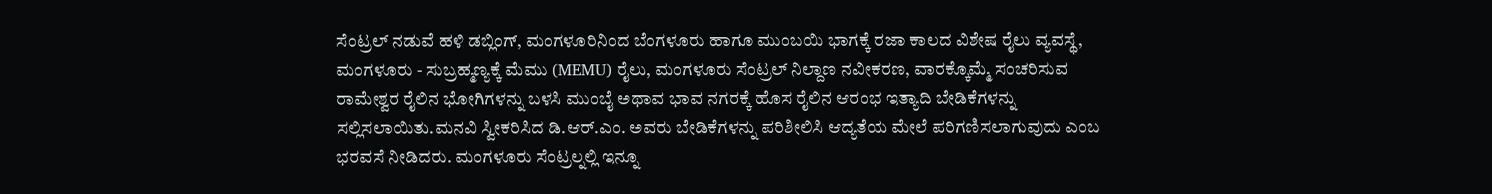ಸೆಂಟ್ರಲ್ ನಡುವೆ ಹಳಿ ಡಬ್ಲಿಂಗ್, ಮಂಗಳೂರಿನಿಂದ ಬೆಂಗಳೂರು ಹಾಗೂ ಮುಂಬಯಿ ಭಾಗಕ್ಕೆ ರಜಾ ಕಾಲದ ವಿಶೇಷ ರೈಲು ವ್ಯವಸ್ಥೆ, ಮಂಗಳೂರು - ಸುಬ್ರಹ್ಮಣ್ಯಕ್ಕೆ ಮೆಮು (MEMU) ರೈಲು, ಮಂಗಳೂರು ಸೆಂಟ್ರಲ್ ನಿಲ್ದಾಣ ನವೀಕರಣ, ವಾರಕ್ಕೊಮ್ಮೆ ಸಂಚರಿಸುವ ರಾಮೇಶ್ವರ ರೈಲಿನ ಭೋಗಿಗಳನ್ನು ಬಳಸಿ ಮುಂಬೈ ಅಥಾವ ಭಾವ ನಗರಕ್ಕೆ ಹೊಸ ರೈಲಿನ ಆರಂಭ ಇತ್ಯಾದಿ ಬೇಡಿಕೆಗಳನ್ನು ಸಲ್ಲಿಸಲಾಯಿತು.ಮನವಿ ಸ್ವೀಕರಿಸಿದ ಡಿ.ಆರ್.ಎಂ. ಅವರು ಬೇಡಿಕೆಗಳನ್ನು ಪರಿಶೀಲಿಸಿ ಆದ್ಯತೆಯ ಮೇಲೆ ಪರಿಗಣಿಸಲಾಗುವುದು ಎಂಬ ಭರವಸೆ ನೀಡಿದರು. ಮಂಗಳೂರು ಸೆಂಟ್ರಲ್ನಲ್ಲಿ ಇನ್ನೂ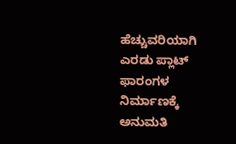ಹೆಚ್ಚುವರಿಯಾಗಿ ಎರಡು ಪ್ಲಾಟ್ ಫಾರಂಗಳ ನಿರ್ಮಾಣಕ್ಕೆ ಅನುಮತಿ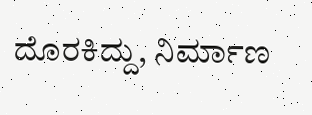ದೊರಕಿದ್ದು, ನಿರ್ಮಾಣ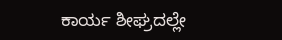ಕಾರ್ಯ ಶೀಘ್ರದಲ್ಲೇ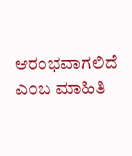ಆರಂಭವಾಗಲಿದೆ ಎ೦ಬ ಮಾಹಿತಿ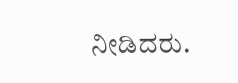ನೀಡಿದರು.